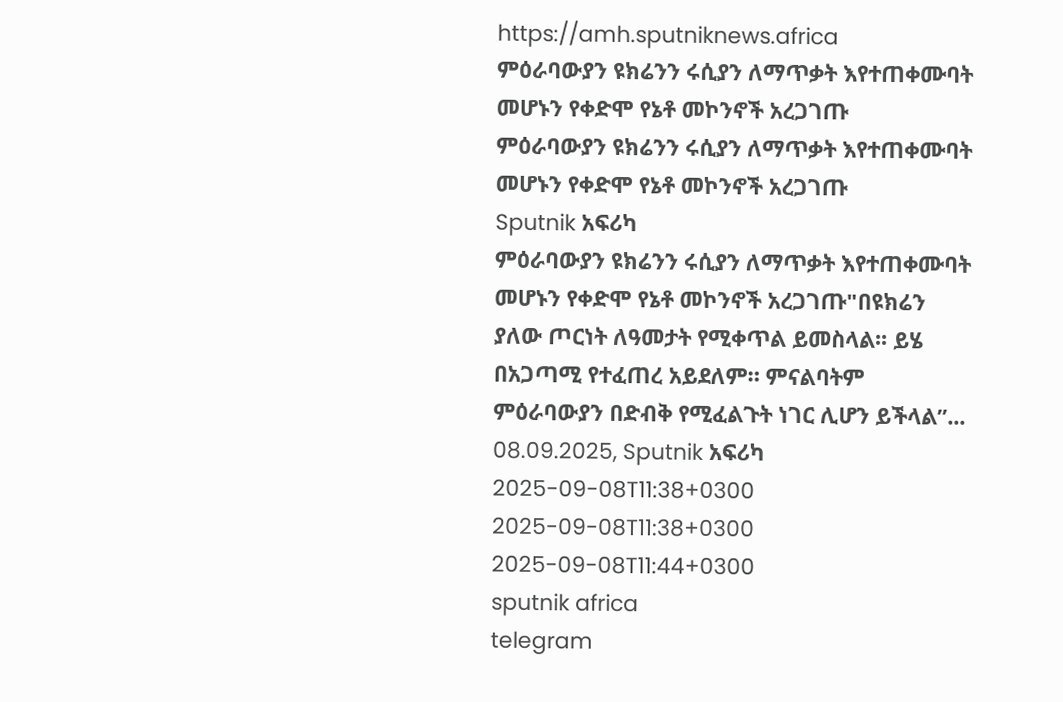https://amh.sputniknews.africa
ምዕራባውያን ዩክሬንን ሩሲያን ለማጥቃት እየተጠቀሙባት መሆኑን የቀድሞ የኔቶ መኮንኖች አረጋገጡ
ምዕራባውያን ዩክሬንን ሩሲያን ለማጥቃት እየተጠቀሙባት መሆኑን የቀድሞ የኔቶ መኮንኖች አረጋገጡ
Sputnik አፍሪካ
ምዕራባውያን ዩክሬንን ሩሲያን ለማጥቃት እየተጠቀሙባት መሆኑን የቀድሞ የኔቶ መኮንኖች አረጋገጡ"በዩክሬን ያለው ጦርነት ለዓመታት የሚቀጥል ይመስላል፡፡ ይሄ በአጋጣሚ የተፈጠረ አይደለም። ምናልባትም ምዕራባውያን በድብቅ የሚፈልጉት ነገር ሊሆን ይችላል”... 08.09.2025, Sputnik አፍሪካ
2025-09-08T11:38+0300
2025-09-08T11:38+0300
2025-09-08T11:44+0300
sputnik africa
telegram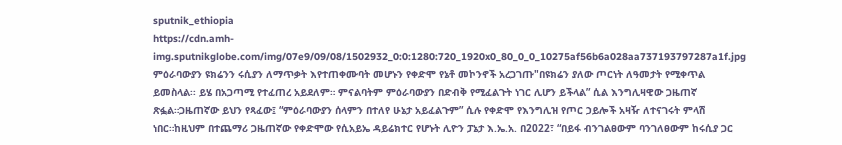sputnik_ethiopia
https://cdn.amh-img.sputnikglobe.com/img/07e9/09/08/1502932_0:0:1280:720_1920x0_80_0_0_10275af56b6a028aa737193797287a1f.jpg
ምዕራባውያን ዩክሬንን ሩሲያን ለማጥቃት እየተጠቀሙባት መሆኑን የቀድሞ የኔቶ መኮንኖች አረጋገጡ"በዩክሬን ያለው ጦርነት ለዓመታት የሚቀጥል ይመስላል፡፡ ይሄ በአጋጣሚ የተፈጠረ አይደለም። ምናልባትም ምዕራባውያን በድብቅ የሚፈልጉት ነገር ሊሆን ይችላል” ሲል እንግሊዛዊው ጋዜጠኛ ጽፏል።ጋዜጠኛው ይህን የጻፈው፤ “ምዕራባውያን ሰላምን በተለየ ሁኔታ አይፈልጉም” ሲሉ የቀድሞ የእንግሊዝ የጦር ኃይሎች አዛዥ ለተናገሩት ምላሽ ነበር።ከዚህም በተጨማሪ ጋዜጠኛው የቀድሞው የሲአይኤ ዳይሬክተር የሆኑት ሊዮን ፓኔታ እ.ኤ.አ. በ2022፣ “በይፋ ብንገልፀውም ባንገለፀውም ከሩሲያ ጋር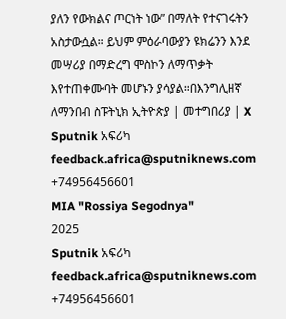ያለን የውክልና ጦርነት ነው” በማለት የተናገሩትን አስታውሷል። ይህም ምዕራባውያን ዩክሬንን እንደ መሣሪያ በማድረግ ሞስኮን ለማጥቃት እየተጠቀሙባት መሆኑን ያሳያል።በእንግሊዘኛ ለማንበብ ስፑትኒክ ኢትዮጵያ | መተግበሪያ | X
Sputnik አፍሪካ
feedback.africa@sputniknews.com
+74956456601
MIA "Rossiya Segodnya"
2025
Sputnik አፍሪካ
feedback.africa@sputniknews.com
+74956456601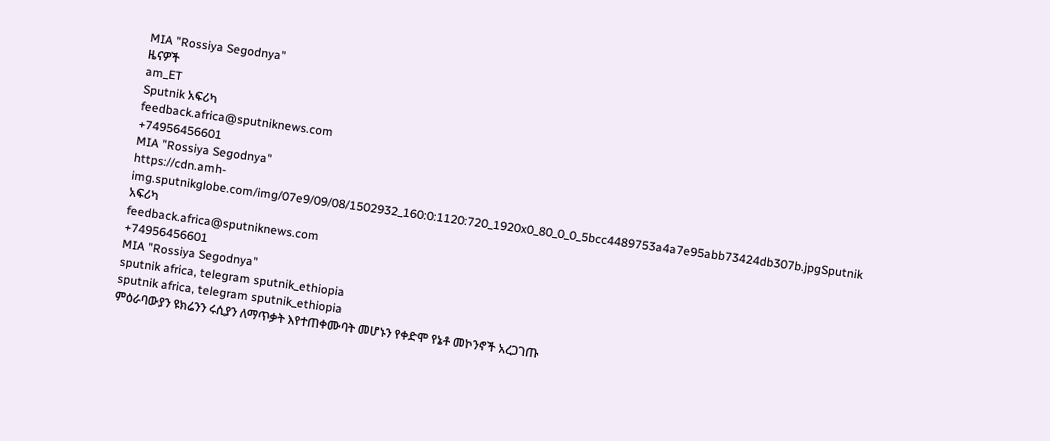MIA "Rossiya Segodnya"
ዜናዎች
am_ET
Sputnik አፍሪካ
feedback.africa@sputniknews.com
+74956456601
MIA "Rossiya Segodnya"
https://cdn.amh-img.sputnikglobe.com/img/07e9/09/08/1502932_160:0:1120:720_1920x0_80_0_0_5bcc4489753a4a7e95abb73424db307b.jpgSputnik አፍሪካ
feedback.africa@sputniknews.com
+74956456601
MIA "Rossiya Segodnya"
sputnik africa, telegram sputnik_ethiopia
sputnik africa, telegram sputnik_ethiopia
ምዕራባውያን ዩክሬንን ሩሲያን ለማጥቃት እየተጠቀሙባት መሆኑን የቀድሞ የኔቶ መኮንኖች አረጋገጡ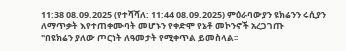11:38 08.09.2025 (የተሻሻለ: 11:44 08.09.2025) ምዕራባውያን ዩክሬንን ሩሲያን ለማጥቃት እየተጠቀሙባት መሆኑን የቀድሞ የኔቶ መኮንኖች አረጋገጡ
"በዩክሬን ያለው ጦርነት ለዓመታት የሚቀጥል ይመስላል፡፡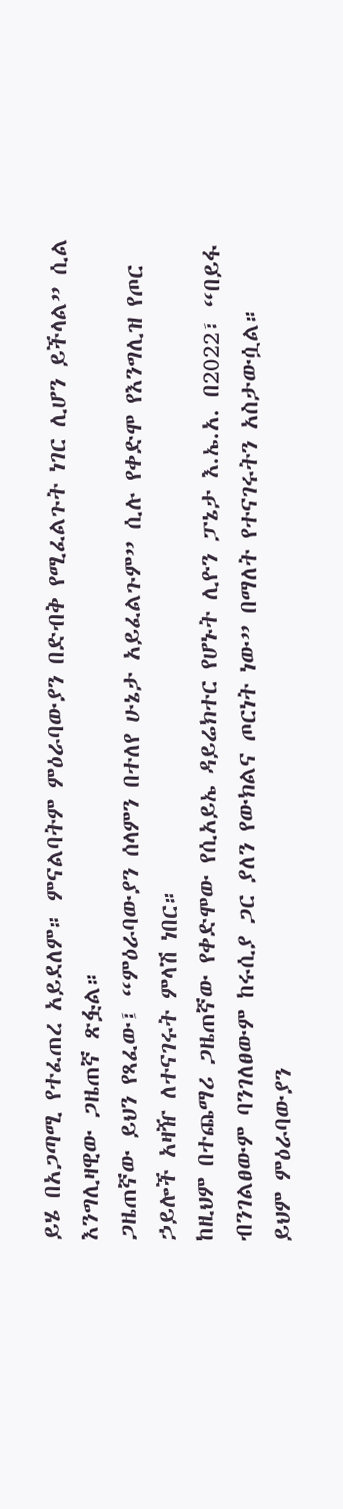ይሄ በአጋጣሚ የተፈጠረ አይደለም። ምናልባትም ምዕራባውያን በድብቅ የሚፈልጉት ነገር ሊሆን ይችላል” ሲል እንግሊዛዊው ጋዜጠኛ ጽፏል።
ጋዜጠኛው ይህን የጻፈው፤ “ምዕራባውያን ሰላምን በተለየ ሁኔታ አይፈልጉም” ሲሉ የቀድሞ የእንግሊዝ የጦር ኃይሎች አዛዥ ለተናገሩት ምላሽ ነበር።
ከዚህም በተጨማሪ ጋዜጠኛው የቀድሞው የሲአይኤ ዳይሬክተር የሆኑት ሊዮን ፓኔታ እ.ኤ.አ. በ2022፣ “በይፋ ብንገልፀውም ባንገለፀውም ከሩሲያ ጋር ያለን የውክልና ጦርነት ነው” በማለት የተናገሩትን አስታውሷል።
ይህም ምዕራባውያን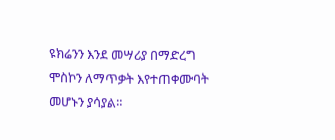ዩክሬንን እንደ መሣሪያ በማድረግ ሞስኮን ለማጥቃት እየተጠቀሙባት መሆኑን ያሳያል።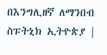በእንግሊዘኛ ለማንበብ
ስፑትኒክ ኢትዮጵያ |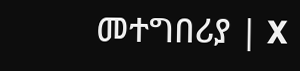መተግበሪያ | X